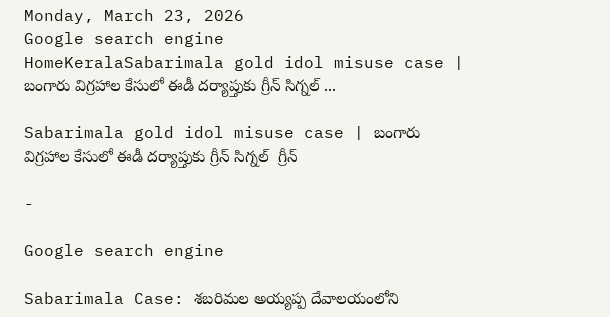Monday, March 23, 2026
Google search engine
HomeKeralaSabarimala gold idol misuse case | బంగారు విగ్రహాల కేసులో ఈడీ దర్యాప్తుకు గ్రీన్ సిగ్నల్ ...

Sabarimala gold idol misuse case | బంగారు విగ్రహాల కేసులో ఈడీ దర్యాప్తుకు గ్రీన్ సిగ్నల్  గ్రీన్

-

Google search engine

Sabarimala Case: శబరిమల అయ్యప్ప దేవాలయంలోని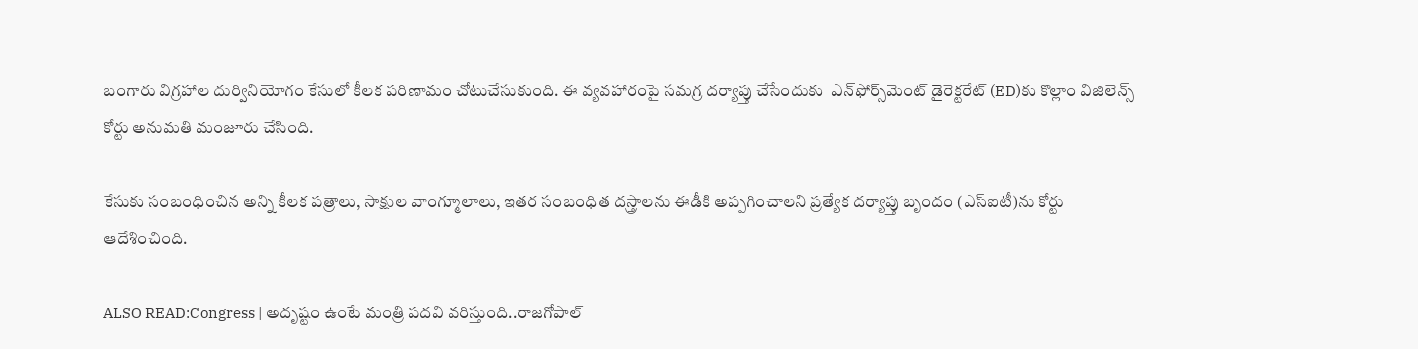బంగారు విగ్రహాల దుర్వినియోగం కేసులో కీలక పరిణామం చోటుచేసుకుంది. ఈ వ్యవహారంపై సమగ్ర దర్యాప్తు చేసేందుకు  ఎన్‌ఫోర్స్‌మెంట్‌ డైరెక్టరేట్‌ (ED)కు కొల్లాం విజిలెన్స్‌ కోర్టు అనుమతి మంజూరు చేసింది.

కేసుకు సంబంధించిన అన్ని కీలక పత్రాలు, సాక్షుల వాంగ్మూలాలు, ఇతర సంబంధిత దస్త్రాలను ఈడీకి అప్పగించాలని ప్రత్యేక దర్యాప్తు బృందం (ఎస్‌ఐటీ)ను కోర్టు ఆదేశించింది.

ALSO READ:Congress | అదృష్టం ఉంటే మంత్రి పదవి వరిస్తుంది..రాజగోపాల్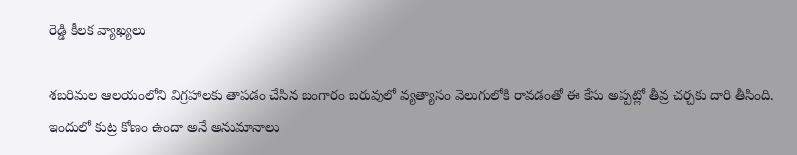రెడ్డి కీలక వ్యాఖ్యలు

శబరిమల ఆలయంలోని విగ్రహాలకు తాపడం చేసిన బంగారం బరువులో వ్యత్యాసం వెలుగులోకి రావడంతో ఈ కేసు అప్పట్లో తీవ్ర చర్చకు దారి తీసింది. ఇందులో కుట్ర కోణం ఉందా అనే అనుమానాలు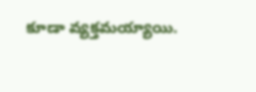కూడా వ్యక్తమయ్యాయి.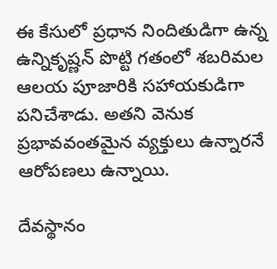ఈ కేసులో ప్రధాన నిందితుడిగా ఉన్న ఉన్నికృష్ణన్ పొట్టి గతంలో శబరిమల ఆలయ పూజారికి సహాయకుడిగా పనిచేశాడు. అతని వెనుక ప్రభావవంతమైన వ్యక్తులు ఉన్నారనే ఆరోపణలు ఉన్నాయి.

దేవస్థానం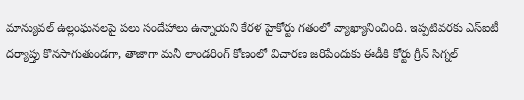మాన్యువల్‌ ఉల్లంఘనలపై పలు సందేహాలు ఉన్నాయని కేరళ హైకోర్టు గతంలో వ్యాఖ్యానించింది. ఇప్పటివరకు ఎస్‌ఐటీ దర్యాప్తు కొనసాగుతుండగా, తాజాగా మనీ లాండరింగ్ కోణంలో విచారణ జరిపేందుకు ఈడీకి కోర్టు గ్రీన్ సిగ్నల్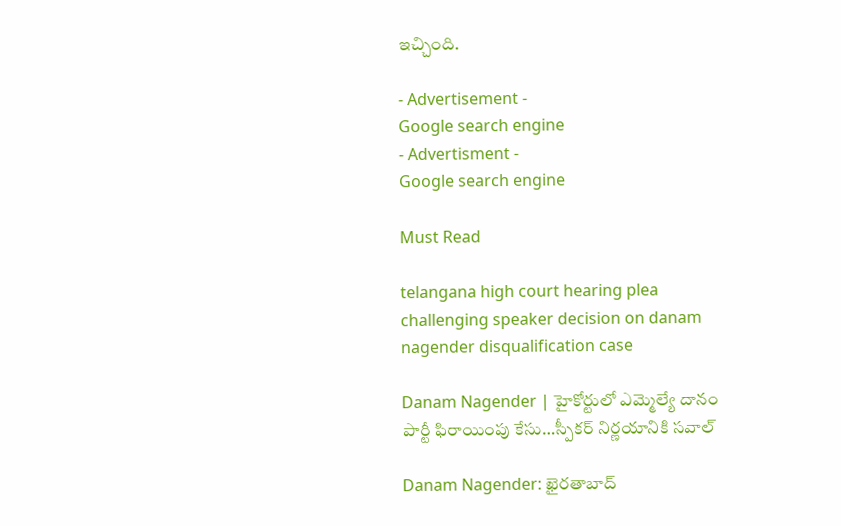ఇచ్చింది.

- Advertisement -
Google search engine
- Advertisment -
Google search engine

Must Read

telangana high court hearing plea challenging speaker decision on danam nagender disqualification case

Danam Nagender | హైకోర్టులో ఎమ్మెల్యే దానం పార్టీ ఫిరాయింపు కేసు…స్పీకర్ నిర్ణయానికి సవాల్

Danam Nagender: ఖైరతాబాద్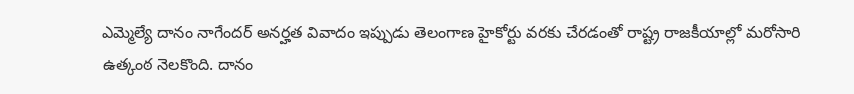ఎమ్మెల్యే దానం నాగేందర్ అనర్హత వివాదం ఇప్పుడు తెలంగాణ హైకోర్టు వరకు చేరడంతో రాష్ట్ర రాజకీయాల్లో మరోసారి ఉత్కంఠ నెలకొంది. దానం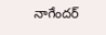నాగేందర్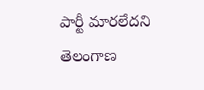పార్టీ మారలేదని తెలంగాణ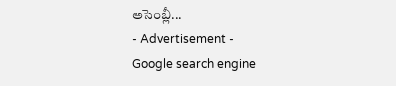అసెంబ్లీ...
- Advertisement -
Google search engine